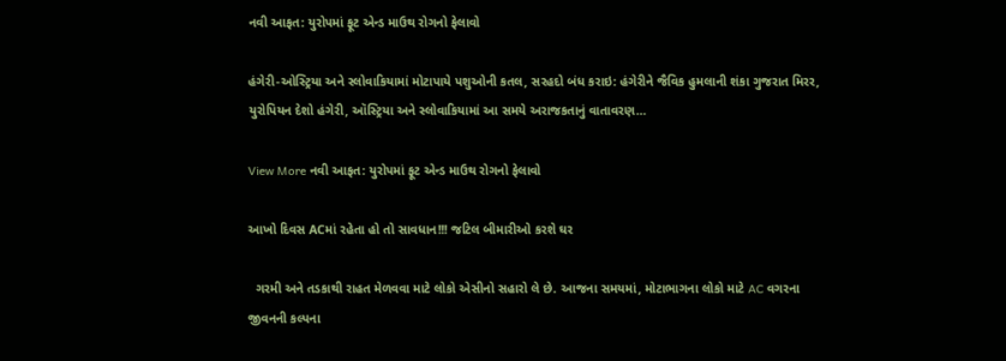નવી આફત: યુરોપમાં ફૂટ એન્ડ માઉથ રોગનો ફેલાવો

હંગેરી-ઓસ્ટ્રિયા અને સ્લોવાકિયામાં મોટાપાયે પશુઓની કતલ, સરહદો બંધ કરાઇ: હંગેરીને જૈવિક હુમલાની શંકા ગુજરાત મિરર, યુરોપિયન દેશો હંગેરી, ઑસ્ટ્રિયા અને સ્લોવાકિયામાં આ સમયે અરાજકતાનું વાતાવરણ…

View More નવી આફત: યુરોપમાં ફૂટ એન્ડ માઉથ રોગનો ફેલાવો

આખો દિવસ ACમાં રહેતા હો તો સાવધાન!!! જટિલ બીમારીઓ કરશે ઘર

  ગરમી અને તડકાથી રાહત મેળવવા માટે લોકો એસીનો સહારો લે છે. આજના સમયમાં, મોટાભાગના લોકો માટે AC વગરના જીવનની કલ્પના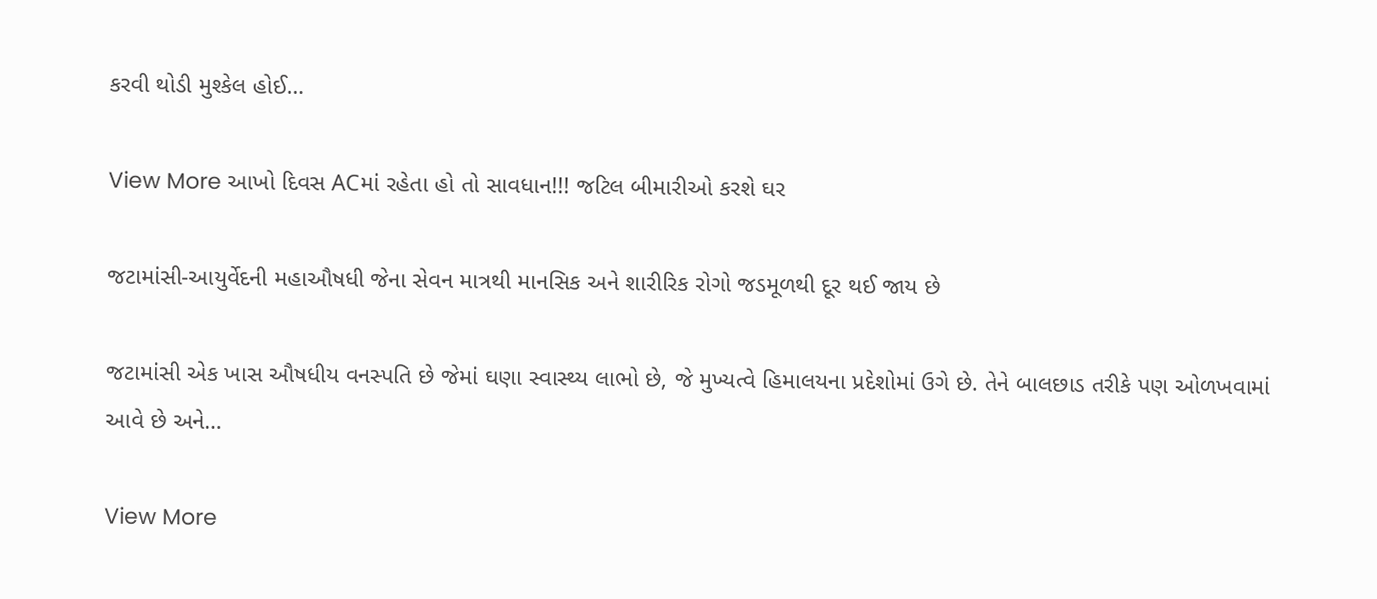કરવી થોડી મુશ્કેલ હોઈ…

View More આખો દિવસ ACમાં રહેતા હો તો સાવધાન!!! જટિલ બીમારીઓ કરશે ઘર

જટામાંસી-આયુર્વેદની મહાઔષધી જેના સેવન માત્રથી માનસિક અને શારીરિક રોગો જડમૂળથી દૂર થઈ જાય છે

જટામાંસી એક ખાસ ઔષધીય વનસ્પતિ છે જેમાં ઘણા સ્વાસ્થ્ય લાભો છે, જે મુખ્યત્વે હિમાલયના પ્રદેશોમાં ઉગે છે. તેને બાલછાડ તરીકે પણ ઓળખવામાં આવે છે અને…

View More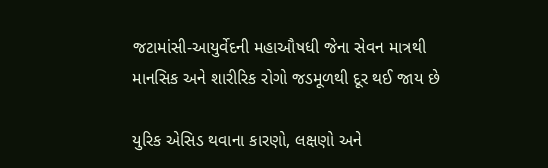જટામાંસી-આયુર્વેદની મહાઔષધી જેના સેવન માત્રથી માનસિક અને શારીરિક રોગો જડમૂળથી દૂર થઈ જાય છે

યુરિક એસિડ થવાના કારણો, લક્ષણો અને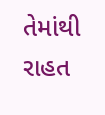તેમાંથી રાહત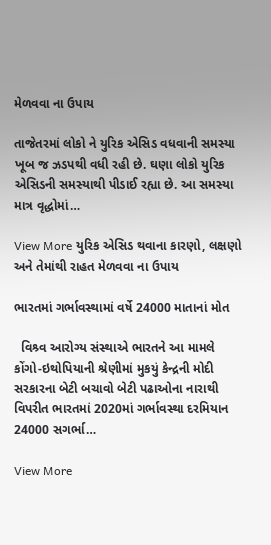મેળવવા ના ઉપાય

તાજેતરમાં લોકો ને યુરિક એસિડ વધવાની સમસ્યા ખૂબ જ ઝડપથી વધી રહી છે. ઘણા લોકો યુરિક એસિડની સમસ્યાથી પીડાઈ રહ્યા છે. આ સમસ્યા માત્ર વૃદ્ધોમાં…

View More યુરિક એસિડ થવાના કારણો, લક્ષણો અને તેમાંથી રાહત મેળવવા ના ઉપાય

ભારતમાં ગર્ભાવસ્થામાં વર્ષે 24000 માતાનાં મોત

  વિશ્ર્વ આરોગ્ય સંસ્થાએ ભારતને આ મામલે કોંગો-ઇથોપિયાની શ્રેણીમાં મુકયું કેન્દ્રની મોદી સરકારના બેટી બચાવો બેટી પઢાઓના નારાથી વિપરીત ભારતમાં 2020માં ગર્ભાવસ્થા દરમિયાન 24000 સગર્ભા…

View More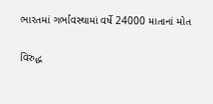ભારતમાં ગર્ભાવસ્થામાં વર્ષે 24000 માતાનાં મોત

વિરુદ્ધ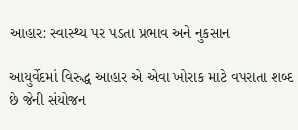આહાર: સ્વાસ્થ્ય પર પડતા પ્રભાવ અને નુકસાન

આયુર્વેદમાં વિરુદ્ધ આહાર એ એવા ખોરાક માટે વપરાતા શબ્દ છે જેની સંયોજન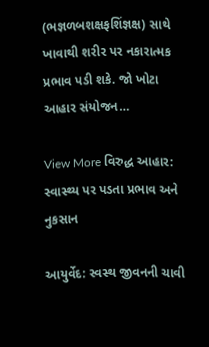(ભજ્ઞળબશક્ષફશિંજ્ઞક્ષ) સાથે ખાવાથી શરીર પર નકારાત્મક પ્રભાવ પડી શકે. જો ખોટા આહાર સંયોજન…

View More વિરુદ્ધ આહાર: સ્વાસ્થ્ય પર પડતા પ્રભાવ અને નુકસાન

આયુર્વેદ: સ્વસ્થ જીવનની ચાવી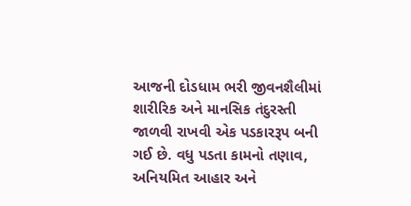આજની દોડધામ ભરી જીવનશૈલીમાં શારીરિક અને માનસિક તંદુરસ્તી જાળવી રાખવી એક પડકારરૂપ બની ગઈ છે. વધુ પડતા કામનો તણાવ, અનિયમિત આહાર અને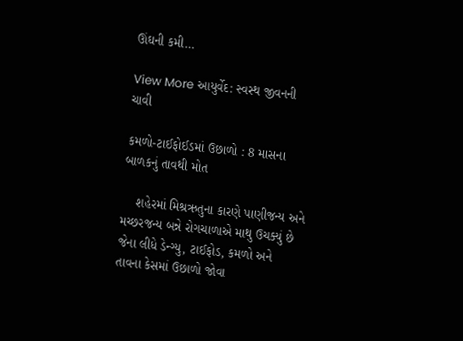ઊંઘની કમી…

View More આયુર્વેદ: સ્વસ્થ જીવનની ચાવી

કમળો-ટાઈફોઈડમાં ઉછાળો : 8 માસના બાળકનું તાવથી મોત

    શહેરમાં મિશ્રઋતુના કારણે પાણીજન્ય અને મચ્છરજન્ય બન્ને રોગચાળાએ માથુ ઉચક્યું છે જેના લીધે ડેન્ગ્યુ, ટાઈફોડ, કમળો અને તાવના કેસમાં ઉછાળો જોવા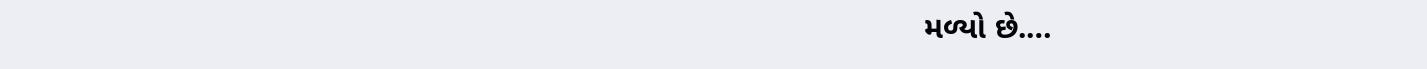મળ્યો છે.…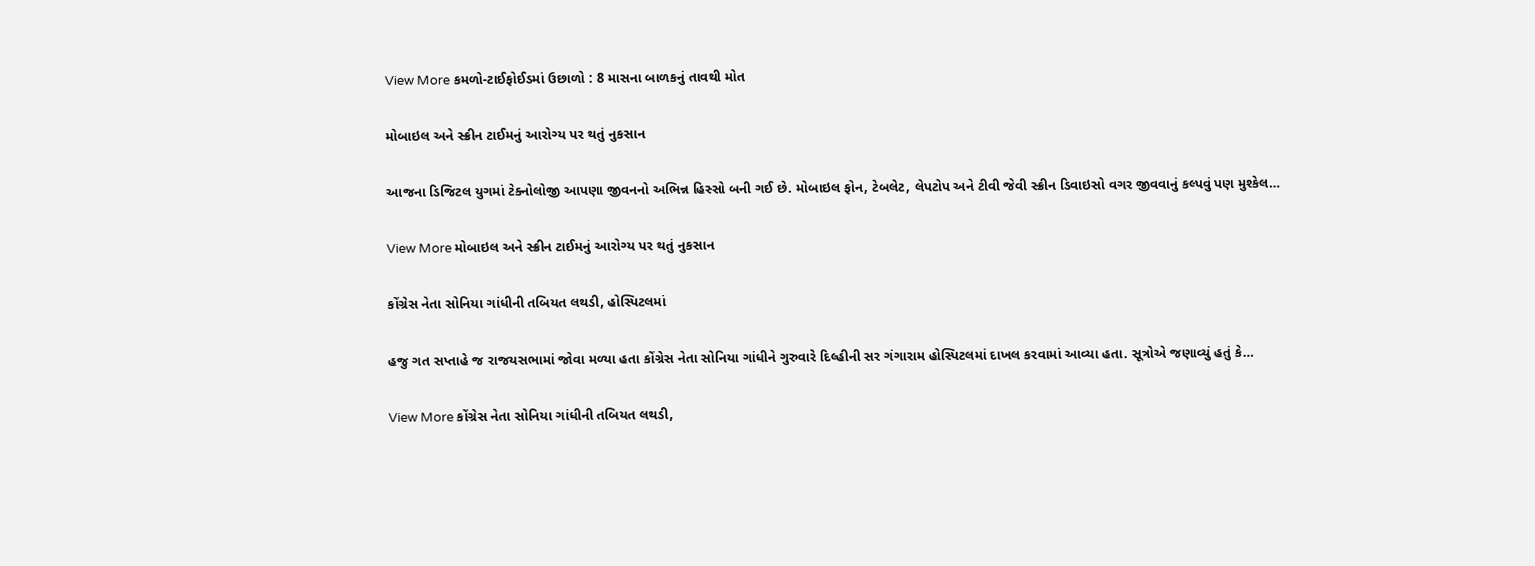View More કમળો-ટાઈફોઈડમાં ઉછાળો : 8 માસના બાળકનું તાવથી મોત

મોબાઇલ અને સ્ક્રીન ટાઈમનું આરોગ્ય પર થતું નુકસાન

આજના ડિજિટલ યુગમાં ટેક્નોલોજી આપણા જીવનનો અભિન્ન હિસ્સો બની ગઈ છે. મોબાઇલ ફોન, ટેબલેટ, લેપટોપ અને ટીવી જેવી સ્ક્રીન ડિવાઇસો વગર જીવવાનું કલ્પવું પણ મુશ્કેલ…

View More મોબાઇલ અને સ્ક્રીન ટાઈમનું આરોગ્ય પર થતું નુકસાન

કોંગ્રેસ નેતા સોનિયા ગાંધીની તબિયત લથડી, હોસ્પિટલમાં

હજુ ગત સપ્તાહે જ રાજયસભામાં જોવા મળ્યા હતા કોંગ્રેસ નેતા સોનિયા ગાંધીને ગુરુવારે દિલ્હીની સર ગંગારામ હોસ્પિટલમાં દાખલ કરવામાં આવ્યા હતા. સૂત્રોએ જણાવ્યું હતું કે…

View More કોંગ્રેસ નેતા સોનિયા ગાંધીની તબિયત લથડી,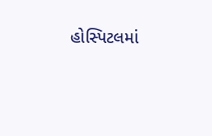હોસ્પિટલમાં